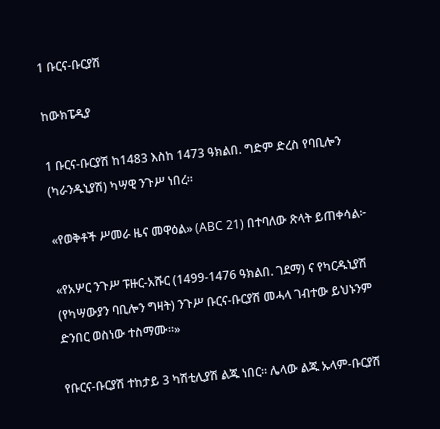1 ቡርና-ቡርያሽ

ከውክፔዲያ

1 ቡርና-ቡርያሽ ከ1483 እስከ 1473 ዓክልበ. ግድም ድረስ የባቢሎን (ካራንዱኒያሽ) ካሣዊ ንጉሥ ነበረ።

«የወቅቶች ሥመራ ዜና መዋዕል» (ABC 21) በተባለው ጽላት ይጠቀሳል፦

«የአሦር ንጉሥ ፑዙር-አሹር (1499-1476 ዓክልበ. ገደማ) ና የካርዱኒያሽ (የካሣውያን ባቢሎን ግዛት) ንጉሥ ቡርና-ቡርያሽ መሓላ ገብተው ይህኑንም ድንበር ወስነው ተስማሙ።»

የቡርና-ቡርያሽ ተከታይ 3 ካሽቲሊያሽ ልጁ ነበር። ሌላው ልጁ ኡላም-ቡርያሽ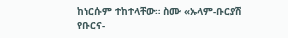ከነርሱም ተከተላቸው። ስሙ «ኡላም-ቡርያሽ የቡርና-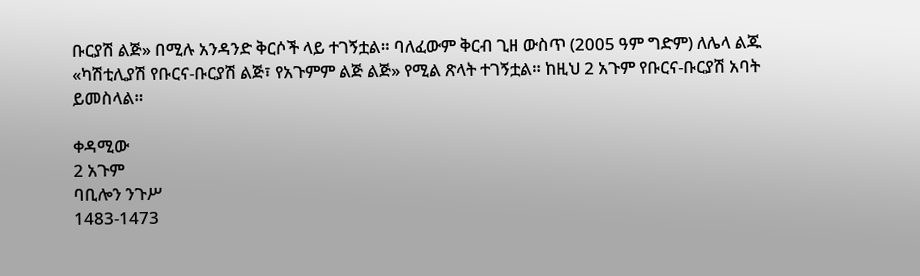ቡርያሽ ልጅ» በሚሉ አንዳንድ ቅርሶች ላይ ተገኝቷል። ባለፈውም ቅርብ ጊዘ ውስጥ (2005 ዓም ግድም) ለሌላ ልጁ «ካሽቲሊያሽ የቡርና-ቡርያሽ ልጅ፣ የአጉምም ልጅ ልጅ» የሚል ጽላት ተገኝቷል። ከዚህ 2 አጉም የቡርና-ቡርያሽ አባት ይመስላል።

ቀዳሚው
2 አጉም
ባቢሎን ንጉሥ
1483-1473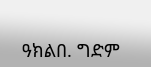ዓክልበ. ግድም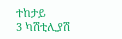ተከታይ
3 ካሽቲሊያሽ